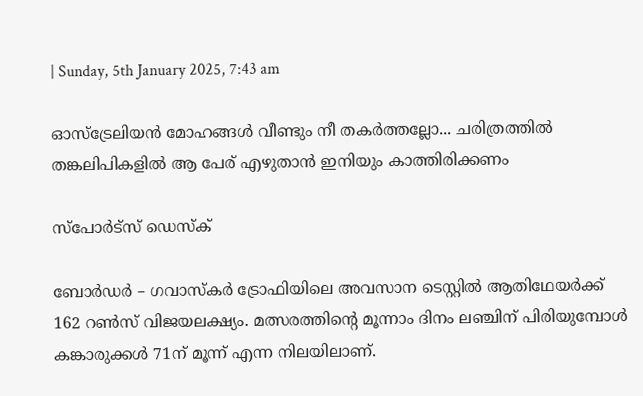| Sunday, 5th January 2025, 7:43 am

ഓസ്‌ട്രേലിയന്‍ മോഹങ്ങള്‍ വീണ്ടും നീ തകര്‍ത്തല്ലോ... ചരിത്രത്തില്‍ തങ്കലിപികളില്‍ ആ പേര് എഴുതാന്‍ ഇനിയും കാത്തിരിക്കണം

സ്പോര്‍ട്സ് ഡെസ്‌ക്

ബോര്‍ഡര്‍ – ഗവാസ്‌കര്‍ ട്രോഫിയിലെ അവസാന ടെസ്റ്റില്‍ ആതിഥേയര്‍ക്ക് 162 റണ്‍സ് വിജയലക്ഷ്യം. മത്സരത്തിന്റെ മൂന്നാം ദിനം ലഞ്ചിന് പിരിയുമ്പോള്‍ കങ്കാരുക്കള്‍ 71ന് മൂന്ന് എന്ന നിലയിലാണ്.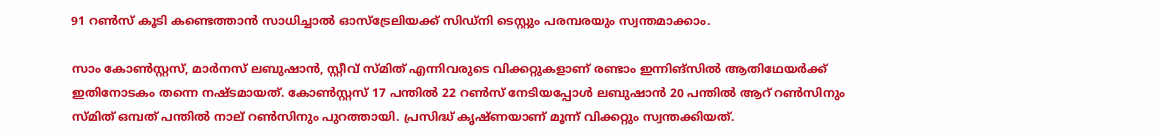91 റണ്‍സ് കൂടി കണ്ടെത്താന്‍ സാധിച്ചാല്‍ ഓസ്‌ട്രേലിയക്ക് സിഡ്‌നി ടെസ്റ്റും പരമ്പരയും സ്വന്തമാക്കാം.

സാം കോണ്‍സ്റ്റസ്, മാര്‍നസ് ലബുഷാന്‍, സ്റ്റീവ് സ്മിത് എന്നിവരുടെ വിക്കറ്റുകളാണ് രണ്ടാം ഇന്നിങ്‌സില്‍ ആതിഥേയര്‍ക്ക് ഇതിനോടകം തന്നെ നഷ്ടമായത്. കോണ്‍സ്റ്റസ് 17 പന്തില്‍ 22 റണ്‍സ് നേടിയപ്പോള്‍ ലബുഷാന്‍ 20 പന്തില്‍ ആറ് റണ്‍സിനും സ്മിത് ഒമ്പത് പന്തില്‍ നാല് റണ്‍സിനും പുറത്തായി. പ്രസിദ്ധ് കൃഷ്ണയാണ് മൂന്ന് വിക്കറ്റും സ്വന്തക്കിയത്.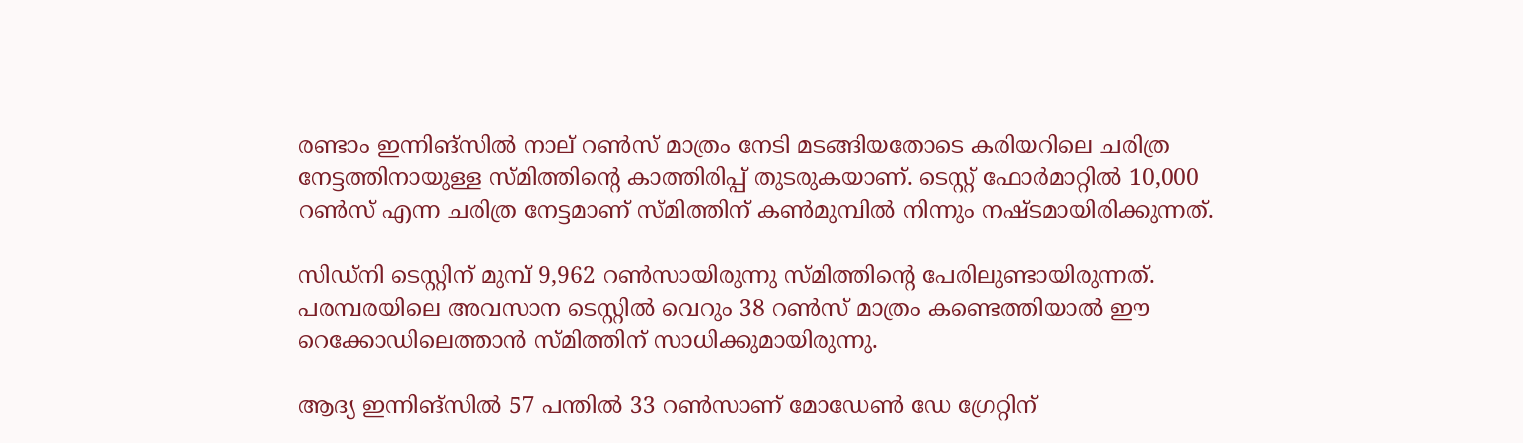രണ്ടാം ഇന്നിങ്‌സില്‍ നാല് റണ്‍സ് മാത്രം നേടി മടങ്ങിയതോടെ കരിയറിലെ ചരിത്ര നേട്ടത്തിനായുള്ള സ്മിത്തിന്റെ കാത്തിരിപ്പ് തുടരുകയാണ്. ടെസ്റ്റ് ഫോര്‍മാറ്റില്‍ 10,000 റണ്‍സ് എന്ന ചരിത്ര നേട്ടമാണ് സ്മിത്തിന് കണ്‍മുമ്പില്‍ നിന്നും നഷ്ടമായിരിക്കുന്നത്.

സിഡ്‌നി ടെസ്റ്റിന് മുമ്പ് 9,962 റണ്‍സായിരുന്നു സ്മിത്തിന്റെ പേരിലുണ്ടായിരുന്നത്. പരമ്പരയിലെ അവസാന ടെസ്റ്റില്‍ വെറും 38 റണ്‍സ് മാത്രം കണ്ടെത്തിയാല്‍ ഈ റെക്കോഡിലെത്താന്‍ സ്മിത്തിന് സാധിക്കുമായിരുന്നു.

ആദ്യ ഇന്നിങ്‌സില്‍ 57 പന്തില്‍ 33 റണ്‍സാണ് മോഡേണ്‍ ഡേ ഗ്രേറ്റിന്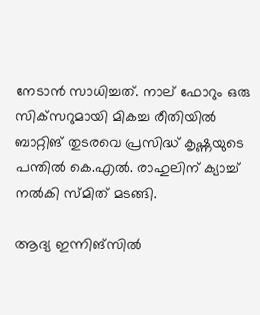നേടാന്‍ സാധിച്ചത്. നാല് ഫോറും ഒരു സിക്‌സറുമായി മികച്ച രീതിയില്‍ ബാറ്റിങ് തുടരവെ പ്രസിദ്ധ് കൃഷ്ണയുടെ പന്തില്‍ കെ.എല്‍. രാഹുലിന് ക്യാച്ച് നല്‍കി സ്മിത് മടങ്ങി.

ആദ്യ ഇന്നിങ്‌സില്‍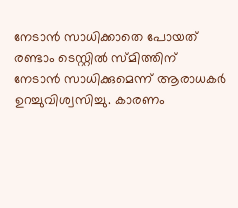നേടാന്‍ സാധിക്കാതെ പോയത് രണ്ടാം ടെസ്റ്റില്‍ സ്മിത്തിന് നേടാന്‍ സാധിക്കുമെന്ന് ആരാധകര്‍ ഉറച്ചുവിശ്വസിച്ചു. കാരണം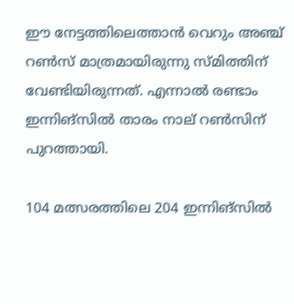ഈ നേട്ടത്തിലെത്താന്‍ വെറും അഞ്ച് റണ്‍സ് മാത്രമായിരുന്നു സ്മിത്തിന് വേണ്ടിയിരുന്നത്. എന്നാല്‍ രണ്ടാം ഇന്നിങ്‌സില്‍ താരം നാല് റണ്‍സിന് പുറത്തായി.

104 മത്സരത്തിലെ 204 ഇന്നിങ്‌സില്‍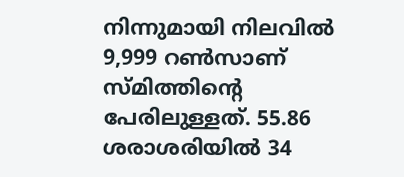നിന്നുമായി നിലവില്‍ 9,999 റണ്‍സാണ് സ്മിത്തിന്റെ പേരിലുള്ളത്. 55.86 ശരാശരിയില്‍ 34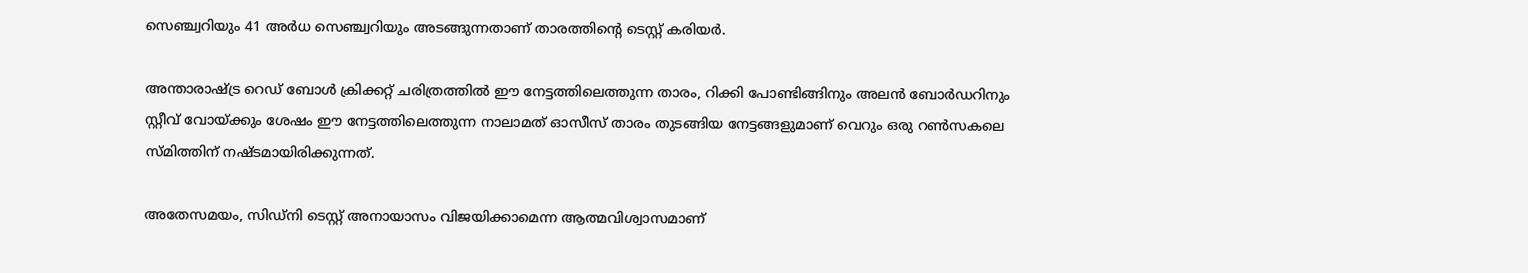സെഞ്ച്വറിയും 41 അര്‍ധ സെഞ്ച്വറിയും അടങ്ങുന്നതാണ് താരത്തിന്റെ ടെസ്റ്റ് കരിയര്‍.

അന്താരാഷ്ട്ര റെഡ് ബോള്‍ ക്രിക്കറ്റ് ചരിത്രത്തില്‍ ഈ നേട്ടത്തിലെത്തുന്ന താരം, റിക്കി പോണ്ടിങ്ങിനും അലന്‍ ബോര്‍ഡറിനും സ്റ്റീവ് വോയ്ക്കും ശേഷം ഈ നേട്ടത്തിലെത്തുന്ന നാലാമത് ഓസീസ് താരം തുടങ്ങിയ നേട്ടങ്ങളുമാണ് വെറും ഒരു റണ്‍സകലെ സ്മിത്തിന് നഷ്ടമായിരിക്കുന്നത്.

അതേസമയം, സിഡ്‌നി ടെസ്റ്റ് അനായാസം വിജയിക്കാമെന്ന ആത്മവിശ്വാസമാണ്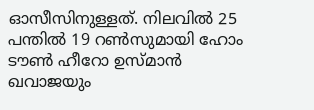ഓസീസിനുള്ളത്. നിലവില്‍ 25 പന്തില്‍ 19 റണ്‍സുമായി ഹോം ടൗണ്‍ ഹീറോ ഉസ്മാന്‍ ഖവാജയും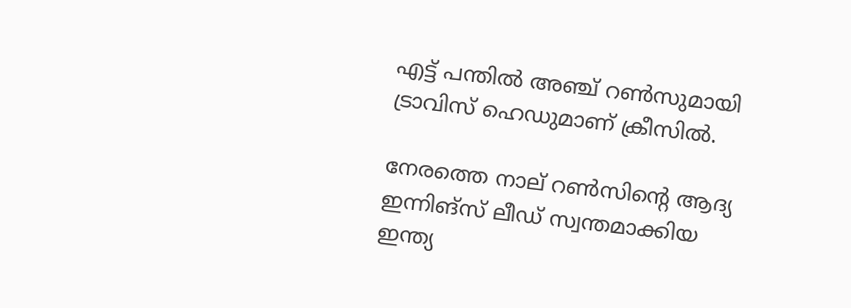എട്ട് പന്തില്‍ അഞ്ച് റണ്‍സുമായി ട്രാവിസ് ഹെഡുമാണ് ക്രീസില്‍.

നേരത്തെ നാല് റണ്‍സിന്റെ ആദ്യ ഇന്നിങ്‌സ് ലീഡ് സ്വന്തമാക്കിയ ഇന്ത്യ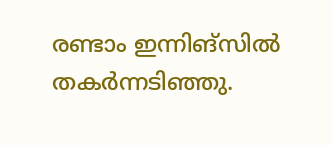രണ്ടാം ഇന്നിങ്‌സില്‍ തകര്‍ന്നടിഞ്ഞു.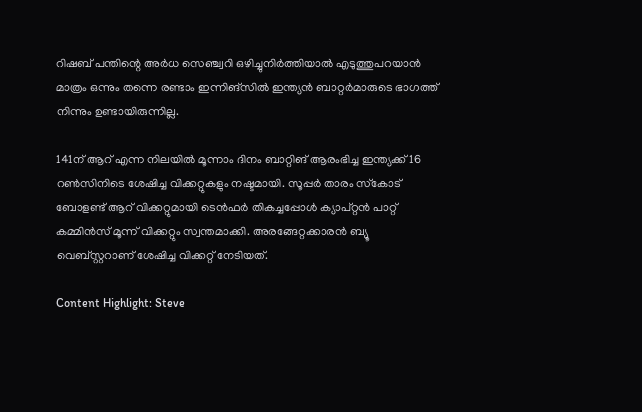റിഷബ് പന്തിന്റെ അര്‍ധ സെഞ്ച്വറി ഒഴിച്ചുനിര്‍ത്തിയാല്‍ എടുത്തുപറയാന്‍ മാത്രം ഒന്നും തന്നെ രണ്ടാം ഇന്നിങ്‌സില്‍ ഇന്ത്യന്‍ ബാറ്റര്‍മാരുടെ ഭാഗത്ത് നിന്നും ഉണ്ടായിരുന്നില്ല.

141ന് ആറ് എന്ന നിലയില്‍ മൂന്നാം ദിനം ബാറ്റിങ് ആരംഭിച്ച ഇന്ത്യക്ക് 16 റണ്‍സിനിടെ ശേഷിച്ച വിക്കറ്റുകളും നഷ്ടമായി. സൂപ്പര്‍ താരം സ്‌കോട് ബോളണ്ട് ആറ് വിക്കറ്റുമായി ടെന്‍ഫര്‍ തികച്ചപ്പോള്‍ ക്യാപ്റ്റന്‍ പാറ്റ് കമ്മിന്‍സ് മൂന്ന് വിക്കറ്റും സ്വന്തമാക്കി. അരങ്ങേറ്റക്കാരന്‍ ബ്യൂ വെബ്സ്റ്ററാണ് ശേഷിച്ച വിക്കറ്റ് നേടിയത്.

Content Highlight: Steve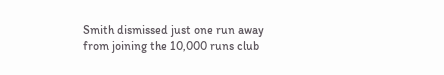Smith dismissed just one run away from joining the 10,000 runs club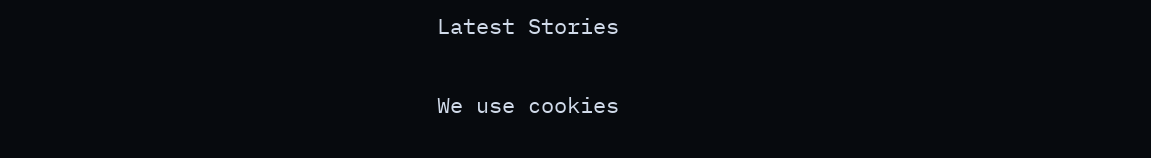Latest Stories

We use cookies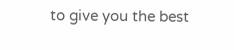to give you the best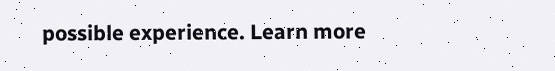possible experience. Learn more